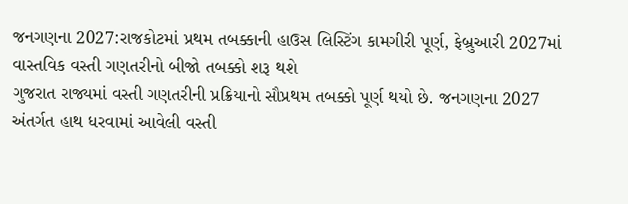જનગણના 2027:રાજકોટમાં પ્રથમ તબક્કાની હાઉસ લિસ્ટિંગ કામગીરી પૂર્ણ, ફેબ્રુઆરી 2027માં વાસ્તવિક વસ્તી ગણતરીનો બીજો તબક્કો શરૂ થશે
ગુજરાત રાજ્યમાં વસ્તી ગણતરીની પ્રક્રિયાનો સૌપ્રથમ તબક્કો પૂર્ણ થયો છે. જનગણના 2027 અંતર્ગત હાથ ધરવામાં આવેલી વસ્તી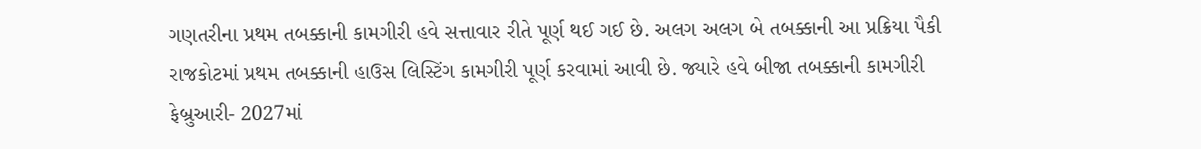ગણતરીના પ્રથમ તબક્કાની કામગીરી હવે સત્તાવાર રીતે પૂર્ણ થઈ ગઈ છે. અલગ અલગ બે તબક્કાની આ પ્રક્રિયા પૈકી રાજકોટમાં પ્રથમ તબક્કાની હાઉસ લિસ્ટિંગ કામગીરી પૂર્ણ કરવામાં આવી છે. જ્યારે હવે બીજા તબક્કાની કામગીરી ફેબ્રુઆરી- 2027માં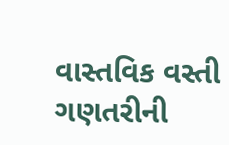વાસ્તવિક વસ્તી ગણતરીની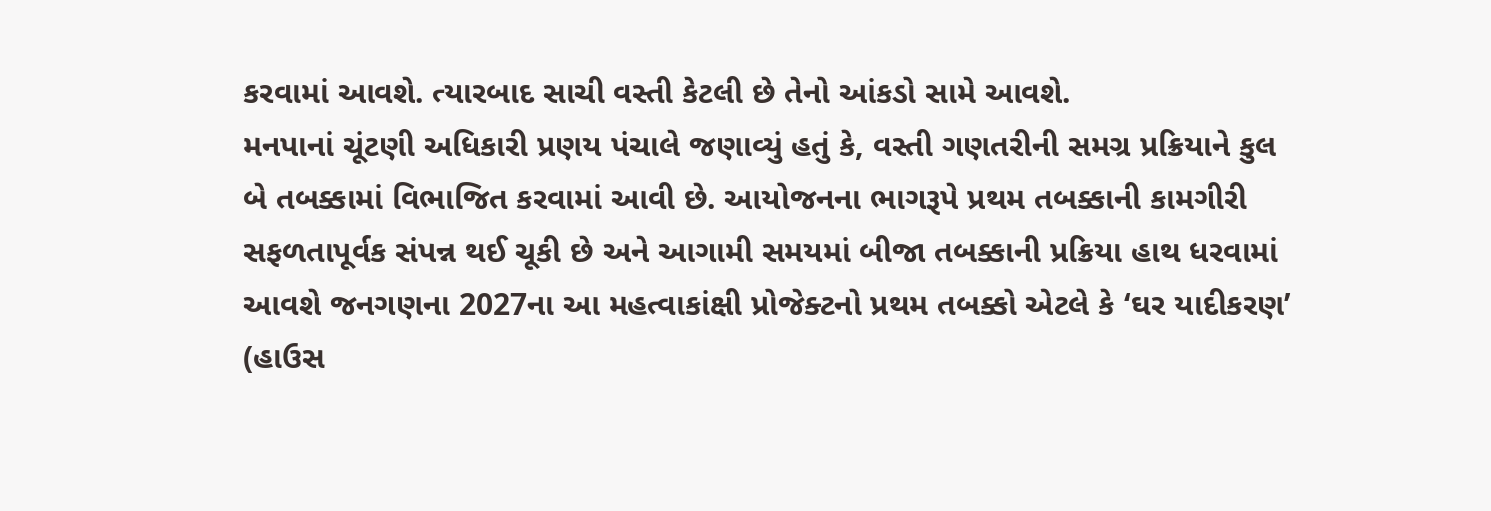કરવામાં આવશે. ત્યારબાદ સાચી વસ્તી કેટલી છે તેનો આંકડો સામે આવશે.
મનપાનાં ચૂંટણી અધિકારી પ્રણય પંચાલે જણાવ્યું હતું કે, વસ્તી ગણતરીની સમગ્ર પ્રક્રિયાને કુલ બે તબક્કામાં વિભાજિત કરવામાં આવી છે. આયોજનના ભાગરૂપે પ્રથમ તબક્કાની કામગીરી સફળતાપૂર્વક સંપન્ન થઈ ચૂકી છે અને આગામી સમયમાં બીજા તબક્કાની પ્રક્રિયા હાથ ધરવામાં આવશે જનગણના 2027ના આ મહત્વાકાંક્ષી પ્રોજેક્ટનો પ્રથમ તબક્કો એટલે કે ‘ઘર યાદીકરણ’ (હાઉસ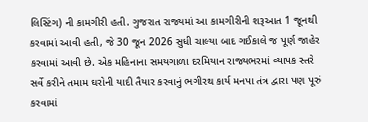લિસ્ટિંગ) ની કામગીરી હતી. ગુજરાત રાજ્યમાં આ કામગીરીની શરૂઆત 1 જૂનથી કરવામાં આવી હતી, જે 30 જૂન 2026 સુધી ચાલ્યા બાદ ગઈકાલે જ પૂર્ણ જાહેર કરવામાં આવી છે. એક મહિનાના સમયગાળા દરમિયાન રાજ્યભરમાં વ્યાપક સ્તરે સર્વે કરીને તમામ ઘરોની યાદી તૈયાર કરવાનું ભગીરથ કાર્ય મનપા તંત્ર દ્વારા પણ પૂરું કરવામાં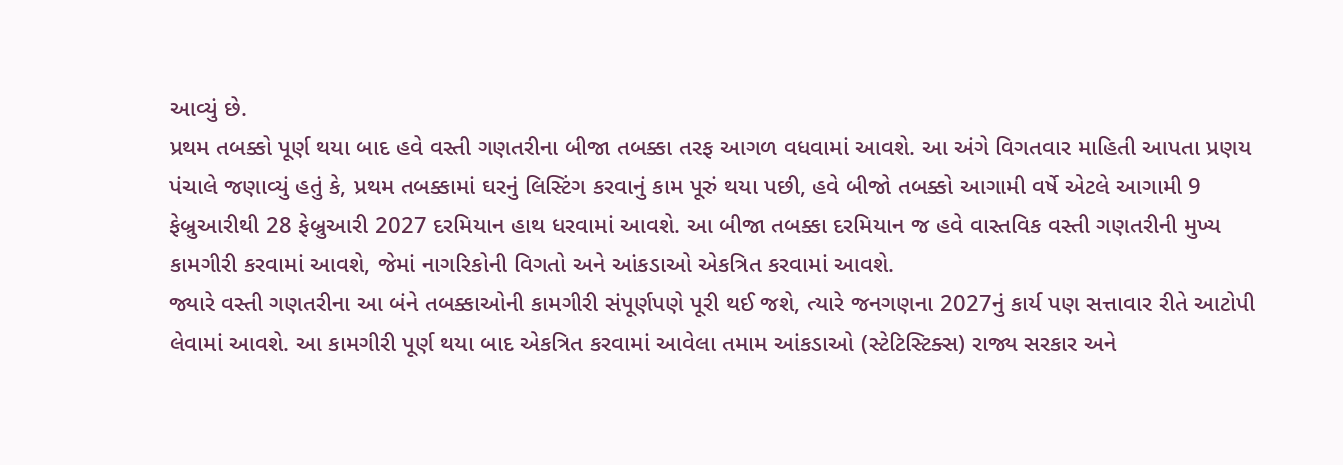આવ્યું છે.
પ્રથમ તબક્કો પૂર્ણ થયા બાદ હવે વસ્તી ગણતરીના બીજા તબક્કા તરફ આગળ વધવામાં આવશે. આ અંગે વિગતવાર માહિતી આપતા પ્રણય પંચાલે જણાવ્યું હતું કે, પ્રથમ તબક્કામાં ઘરનું લિસ્ટિંગ કરવાનું કામ પૂરું થયા પછી, હવે બીજો તબક્કો આગામી વર્ષે એટલે આગામી 9 ફેબ્રુઆરીથી 28 ફેબ્રુઆરી 2027 દરમિયાન હાથ ધરવામાં આવશે. આ બીજા તબક્કા દરમિયાન જ હવે વાસ્તવિક વસ્તી ગણતરીની મુખ્ય કામગીરી કરવામાં આવશે, જેમાં નાગરિકોની વિગતો અને આંકડાઓ એકત્રિત કરવામાં આવશે.
જ્યારે વસ્તી ગણતરીના આ બંને તબક્કાઓની કામગીરી સંપૂર્ણપણે પૂરી થઈ જશે, ત્યારે જનગણના 2027નું કાર્ય પણ સત્તાવાર રીતે આટોપી લેવામાં આવશે. આ કામગીરી પૂર્ણ થયા બાદ એકત્રિત કરવામાં આવેલા તમામ આંકડાઓ (સ્ટેટિસ્ટિક્સ) રાજ્ય સરકાર અને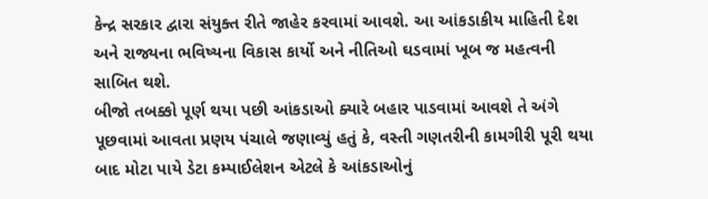કેન્દ્ર સરકાર દ્વારા સંયુક્ત રીતે જાહેર કરવામાં આવશે. આ આંકડાકીય માહિતી દેશ અને રાજ્યના ભવિષ્યના વિકાસ કાર્યો અને નીતિઓ ઘડવામાં ખૂબ જ મહત્વની સાબિત થશે.
બીજો તબક્કો પૂર્ણ થયા પછી આંકડાઓ ક્યારે બહાર પાડવામાં આવશે તે અંગે પૂછવામાં આવતા પ્રણય પંચાલે જણાવ્યું હતું કે, વસ્તી ગણતરીની કામગીરી પૂરી થયા બાદ મોટા પાયે ડેટા કમ્પાઈલેશન એટલે કે આંકડાઓનું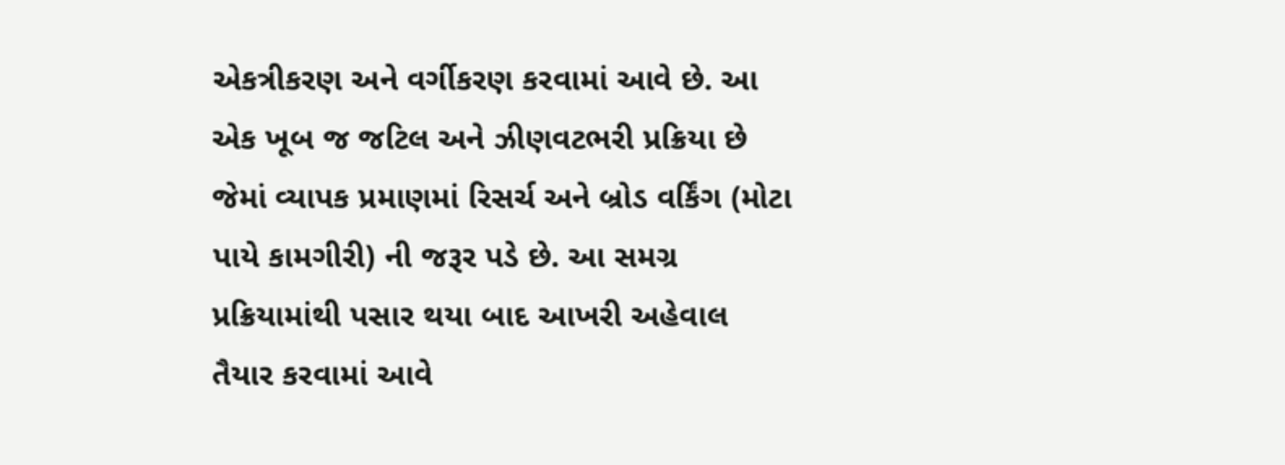એકત્રીકરણ અને વર્ગીકરણ કરવામાં આવે છે. આ એક ખૂબ જ જટિલ અને ઝીણવટભરી પ્રક્રિયા છે જેમાં વ્યાપક પ્રમાણમાં રિસર્ચ અને બ્રોડ વર્કિંગ (મોટા પાયે કામગીરી) ની જરૂર પડે છે. આ સમગ્ર પ્રક્રિયામાંથી પસાર થયા બાદ આખરી અહેવાલ તૈયાર કરવામાં આવે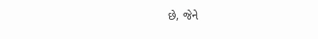છે, જેને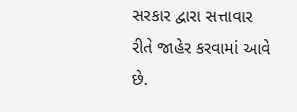સરકાર દ્વારા સત્તાવાર રીતે જાહેર કરવામાં આવે છે.